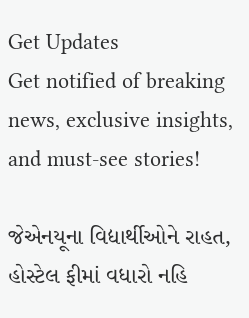Get Updates
Get notified of breaking news, exclusive insights, and must-see stories!

જેએનયૂના વિદ્યાર્થીઓને રાહત, હોસ્ટેલ ફીમાં વધારો નહિ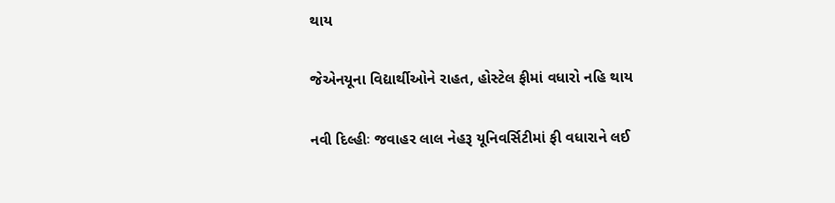થાય

જેએનયૂના વિદ્યાર્થીઓને રાહત, હોસ્ટેલ ફીમાં વધારો નહિ થાય

નવી દિલ્હીઃ જવાહર લાલ નેહરૂ યૂનિવર્સિટીમાં ફી વધારાને લઈ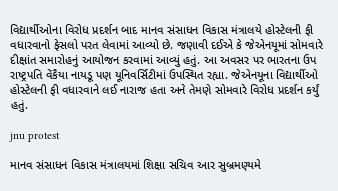વિદ્યાર્થીઓના વિરોધ પ્રદર્શન બાદ માનવ સંસાધન વિકાસ મંત્રાલયે હોસ્ટેલની ફી વધારવાનો ફેસલો પરત લેવામાં આવ્યો છે. જણાવી દઈએ કે જેએનયૂમાં સોમવારે દીક્ષાંત સમારોહનું આયોજન કરવામાં આવ્યું હતું. આ અવસર પર ભારતના ઉપ રાષ્ટ્રપતિ વેંકૈયા નાયડૂ પણ યૂનિવર્સિટીમાં ઉપસ્થિત રહ્યા. જેએનયૂના વિદ્યાર્થીઓ હોસ્ટેલની ફી વધારવાને લઈ નારાજ હતા અને તેમણે સોમવારે વિરોધ પ્રદર્શન કર્યું હતું.

jnu protest

માનવ સંસાધન વિકાસ મંત્રાલયમાં શિક્ષા સચિવ આર સુબ્રમણ્યમે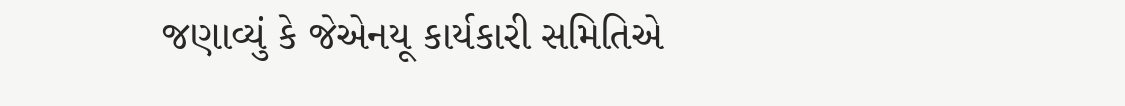જણાવ્યું કે જેએનયૂ કાર્યકારી સમિતિએ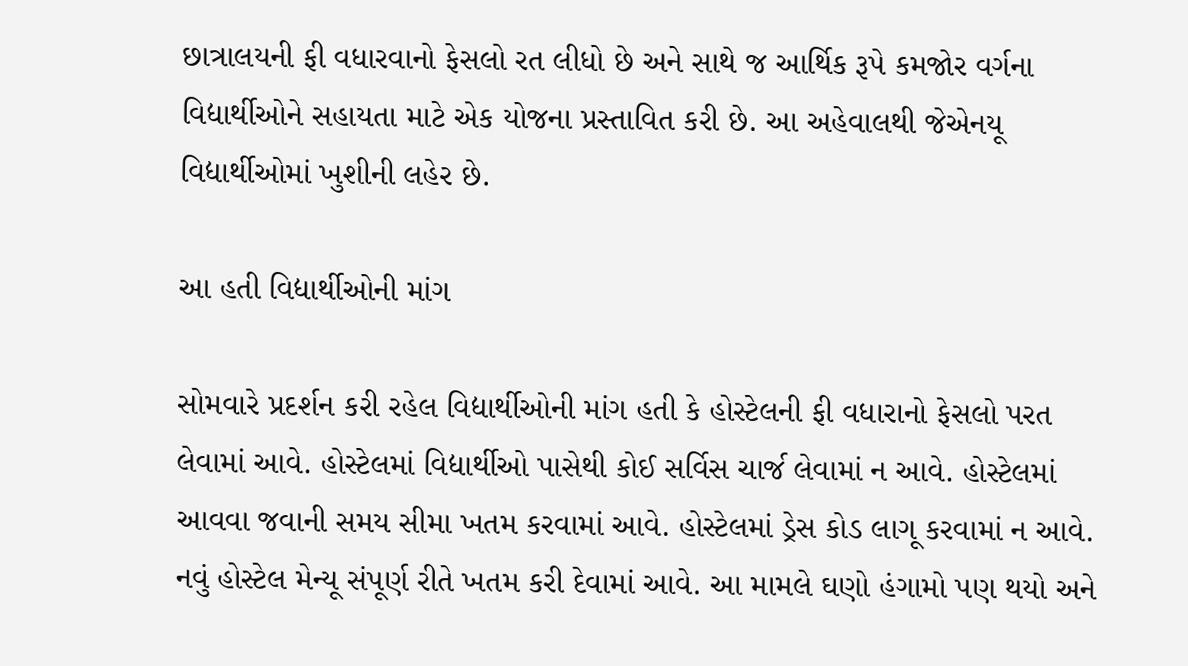છાત્રાલયની ફી વધારવાનો ફેસલો રત લીધો છે અને સાથે જ આર્થિક રૂપે કમજોર વર્ગના વિદ્યાર્થીઓને સહાયતા માટે એક યોજના પ્રસ્તાવિત કરી છે. આ અહેવાલથી જેએનયૂ વિદ્યાર્થીઓમાં ખુશીની લહેર છે.

આ હતી વિદ્યાર્થીઓની માંગ

સોમવારે પ્રદર્શન કરી રહેલ વિદ્યાર્થીઓની માંગ હતી કે હોસ્ટેલની ફી વધારાનો ફેસલો પરત લેવામાં આવે. હોસ્ટેલમાં વિદ્યાર્થીઓ પાસેથી કોઈ સર્વિસ ચાર્જ લેવામાં ન આવે. હોસ્ટેલમાં આવવા જવાની સમય સીમા ખતમ કરવામાં આવે. હોસ્ટેલમાં ડ્રેસ કોડ લાગૂ કરવામાં ન આવે. નવું હોસ્ટેલ મેન્યૂ સંપૂર્ણ રીતે ખતમ કરી દેવામાં આવે. આ મામલે ઘણો હંગામો પણ થયો અને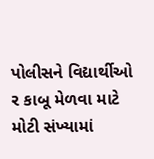પોલીસને વિદ્યાર્થીઓ ર કાબૂ મેળવા માટે મોટી સંખ્યામાં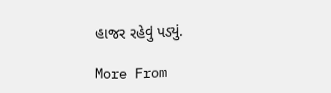હાજર રહેવું પડ્યું.

More From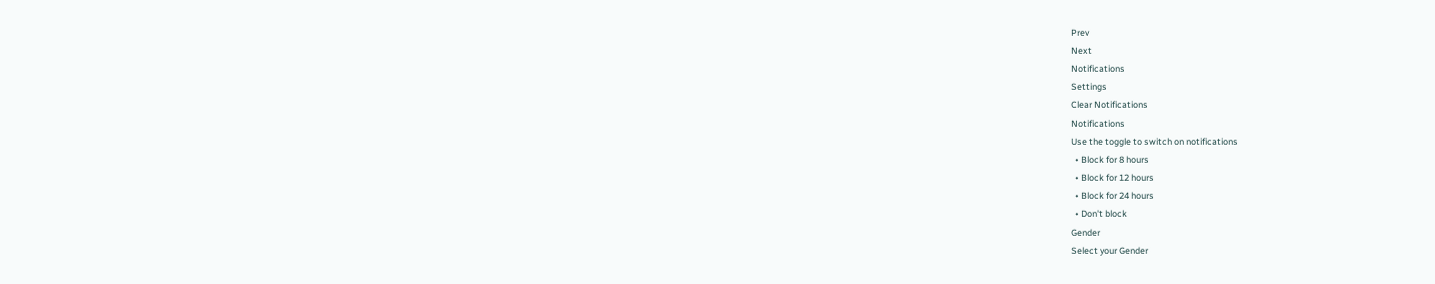Prev
Next
Notifications
Settings
Clear Notifications
Notifications
Use the toggle to switch on notifications
  • Block for 8 hours
  • Block for 12 hours
  • Block for 24 hours
  • Don't block
Gender
Select your Gender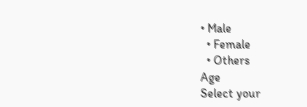• Male
  • Female
  • Others
Age
Select your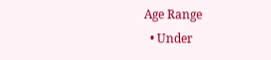Age Range
  • Under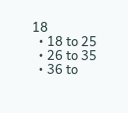18
  • 18 to 25
  • 26 to 35
  • 36 to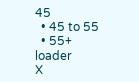45
  • 45 to 55
  • 55+
loader
X